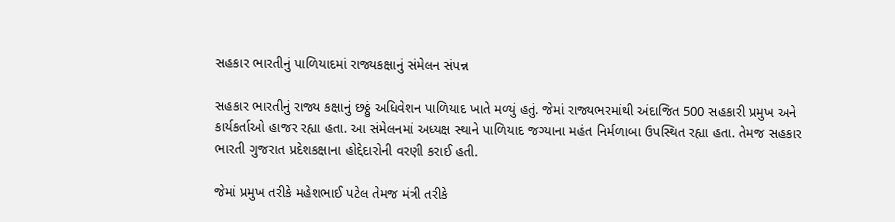સહકાર ભારતીનું પાળિયાદમાં રાજ્યકક્ષાનું સંમેલન સંપન્ન

સહકાર ભારતીનું રાજ્ય કક્ષાનું છઠ્ઠું અધિવેશન પાળિયાદ ખાતે મળ્યું હતું. જેમાં રાજ્યભરમાંથી અંદાજિત 500 સહકારી પ્રમુખ અને કાર્યકર્તાઓ હાજર રહ્યા હતા. આ સંમેલનમાં અધ્યક્ષ સ્થાને પાળિયાદ જગ્યાના મહંત નિર્મળાબા ઉપસ્થિત રહ્યા હતા. તેમજ સહકાર ભારતી ગુજરાત પ્રદેશકક્ષાના હોદ્દેદારોની વરણી કરાઈ હતી.

જેમાં પ્રમુખ તરીકે મહેશભાઈ પટેલ તેમજ મંત્રી તરીકે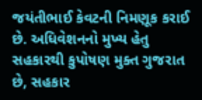જયંતીભાઈ કેવટની નિમણૂક કરાઈ છે. અધિવેશનનો મુખ્ય હેતુ સહકારથી કુપોષણ મુક્ત ગુજરાત છે, સહકાર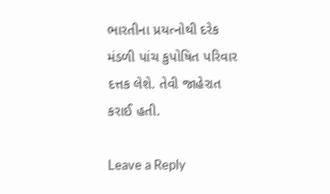ભારતીના પ્રયત્નોથી દરેક મંડળી પાંચ કુપોષિત પરિવાર દત્તક લેશે. તેવી જાહેરાત કરાઈ હતી.

Leave a Reply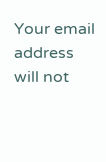Your email address will not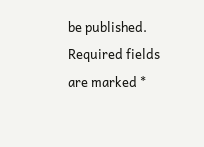be published. Required fields are marked *